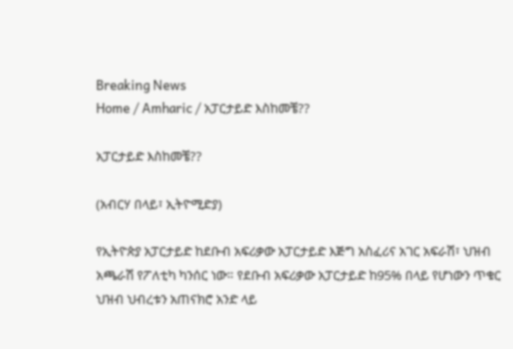Breaking News
Home / Amharic / አፓርታይድ እስከመቼ??

አፓርታይድ እስከመቼ??

(አብርሃ በላይ፣ ኢትዮሚድያ)

የኢትዮጵያ አፓርታይድ ከደቡብ አፍሪቃው አፓርታይድ እጅግ አስፈሪና አገር አፍራሽ፣ ህዝብ አጫራሽ የፖለቲካ ካንሰር ነው። የደቡብ አፍሪቃው አፓርታይድ ከ95% በላይ የሆነውን ጥቁር ህዝብ ህብረቱን አጠናክሮ አንድ ላይ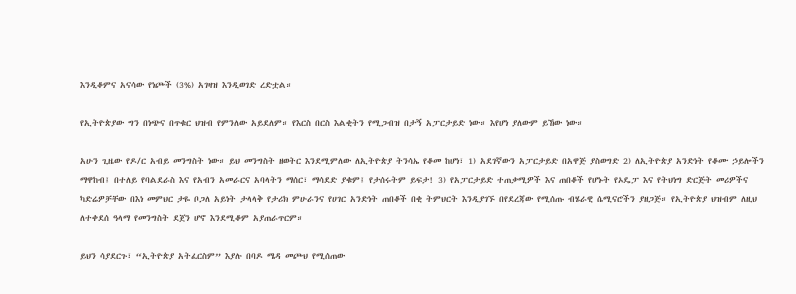እንዲቆምና አናሳው የነጮች (3%) አገዛዝ እንዲወገድ ረድቷል።

የኢትዮጵያው ግን በነጭና በጥቁር ህዝብ የምንለው አይደለም። የእርስ በርስ እልቂትን የሚጋብዝ በታኝ አፓርታይድ ነው። እየሆነ ያለውም ይኸው ነው።

አሁን ጊዜው የዶ/ር አብይ መንግስት ነው። ይህ መንግስት ዘወትር እንደሚምለው ለኢትዮጵያ ትንሳኤ የቆመ ከሆነ፣ 1) አደገኛውን አፓርታይድ በአዋጅ ያስወግድ 2) ለኢትዮጵያ አንድነት የቆሙ ኃይሎችን ማዋከብ፤ በተለይ የባልደራስ እና የአብን አመራርና አባላትን ማሰር፣ ማሳደድ ያቁም፤ የታሰሩትም ይፍታ! 3) የአፓርታይድ ተጠቃሚዎች እና ጠበቆች የሆኑት የኦዴፓ እና የትህነግ ድርጅት መሪዎችና ካድሬዎቻቸው በእነ መምህር ታዬ ቦጋለ አይነት ታላላቅ የታሪክ ምሁራንና የሀገር አንድነት ጠበቆች በቂ ትምህርት እንዲያገኙ በየደረጃው የሚሰጡ ብሄራዊ ሴሚናሮችን ያዘጋጅ። የኢትዮጵያ ህዝብም ለዚህ ለተቀደሰ ዓላማ የመንግስት ደጀን ሆኖ እንደሚቆም አያጠራጥርም።

ይህን ሳያደርጉ፣ “ኢትዮጵያ አትፈርስም” እያሉ በባዶ ሜዳ መጮህ የሚሰጠው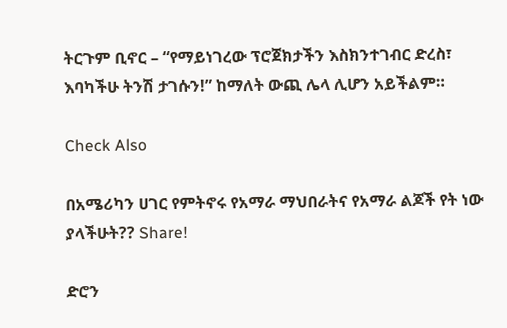ትርጉም ቢኖር – “የማይነገረው ፕሮጀክታችን እስክንተገብር ድረስ፣ እባካችሁ ትንሽ ታገሱን!” ከማለት ውጪ ሌላ ሊሆን አይችልም።

Check Also

በአሜሪካን ሀገር የምትኖሩ የአማራ ማህበራትና የአማራ ልጆች የት ነው ያላችሁት?? Share!

ድሮን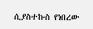ሲያስተኩስ የነበረው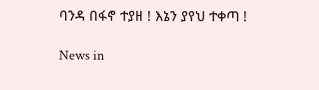ባንዳ በፋኖ ተያዘ ! እኔን ያየህ ተቀጣ !

News in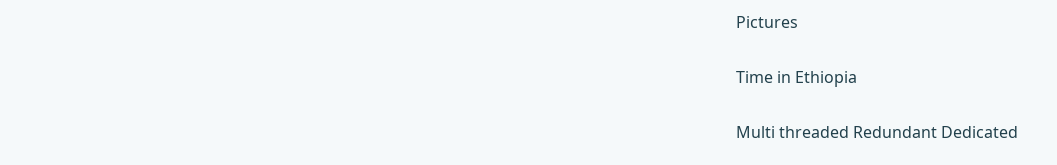Pictures

Time in Ethiopia

Multi threaded Redundant Dedicated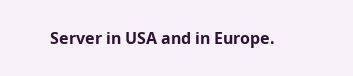Server in USA and in Europe.